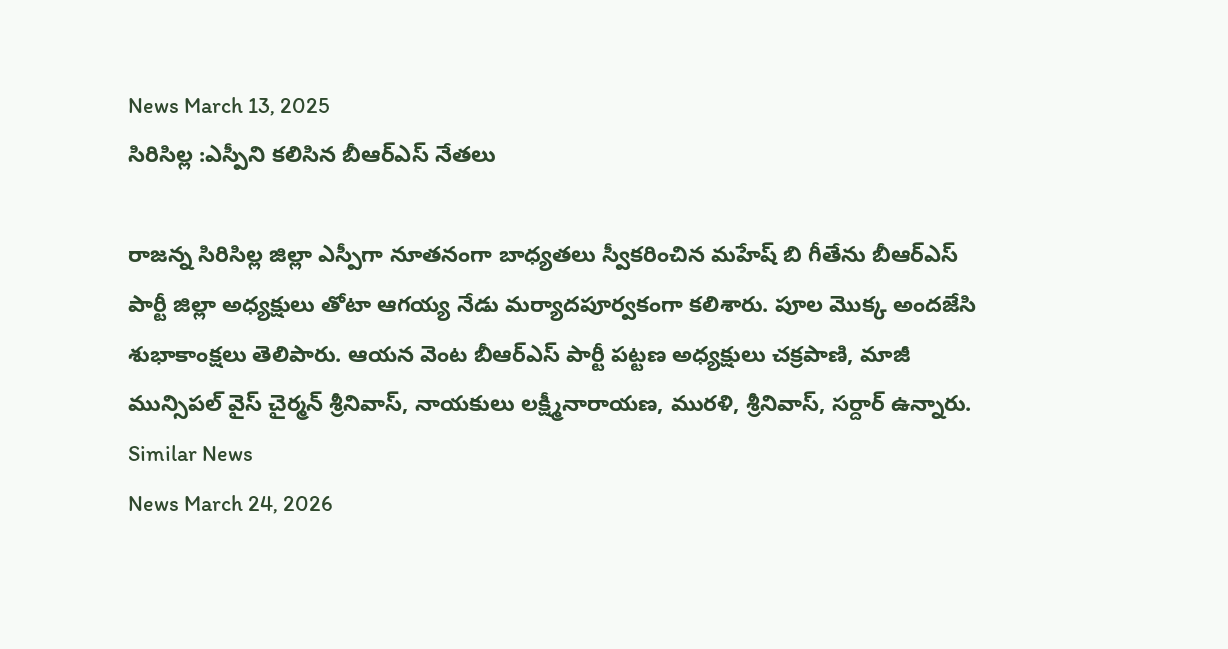News March 13, 2025
సిరిసిల్ల :ఎస్పీని కలిసిన బీఆర్ఎస్ నేతలు

రాజన్న సిరిసిల్ల జిల్లా ఎస్పీగా నూతనంగా బాధ్యతలు స్వీకరించిన మహేష్ బి గీతేను బీఆర్ఎస్ పార్టీ జిల్లా అధ్యక్షులు తోటా ఆగయ్య నేడు మర్యాదపూర్వకంగా కలిశారు. పూల మొక్క అందజేసి శుభాకాంక్షలు తెలిపారు. ఆయన వెంట బీఆర్ఎస్ పార్టీ పట్టణ అధ్యక్షులు చక్రపాణి, మాజీ మున్సిపల్ వైస్ చైర్మన్ శ్రీనివాస్, నాయకులు లక్ష్మీనారాయణ, మురళి, శ్రీనివాస్, సర్దార్ ఉన్నారు.
Similar News
News March 24, 2026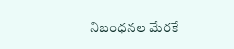నిబంధనల మేరకే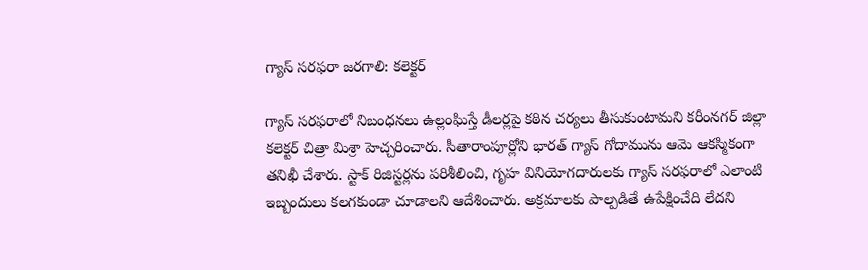గ్యాస్ సరఫరా జరగాలి: కలెక్టర్

గ్యాస్ సరఫరాలో నిబంధనలు ఉల్లంఘిస్తే డీలర్లపై కఠిన చర్యలు తీసుకుంటామని కరీంనగర్ జిల్లా కలెక్టర్ చిత్రా మిశ్రా హెచ్చరించారు. సీతారాంపూర్లోని భారత్ గ్యాస్ గోదామును ఆమె ఆకస్మికంగా తనిఖీ చేశారు. స్టాక్ రిజిస్టర్లను పరిశీలించి, గృహ వినియోగదారులకు గ్యాస్ సరఫరాలో ఎలాంటి ఇబ్బందులు కలగకుండా చూడాలని ఆదేశించారు. అక్రమాలకు పాల్పడితే ఉపేక్షించేది లేదని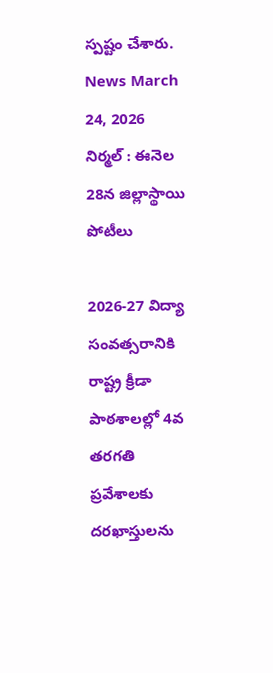స్పష్టం చేశారు.
News March 24, 2026
నిర్మల్ : ఈనెల 28న జిల్లాస్థాయి పోటీలు

2026-27 విద్యా సంవత్సరానికి రాష్ట్ర క్రీడా పాఠశాలల్లో 4వ తరగతి ప్రవేశాలకు దరఖాస్తులను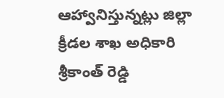ఆహ్వానిస్తున్నట్లు జిల్లా క్రీడల శాఖ అధికారి శ్రీకాంత్ రెడ్డి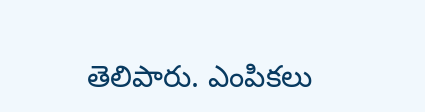తెలిపారు. ఎంపికలు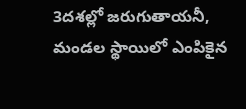3దశల్లో జరుగుతాయనీ, మండల స్థాయిలో ఎంపికైన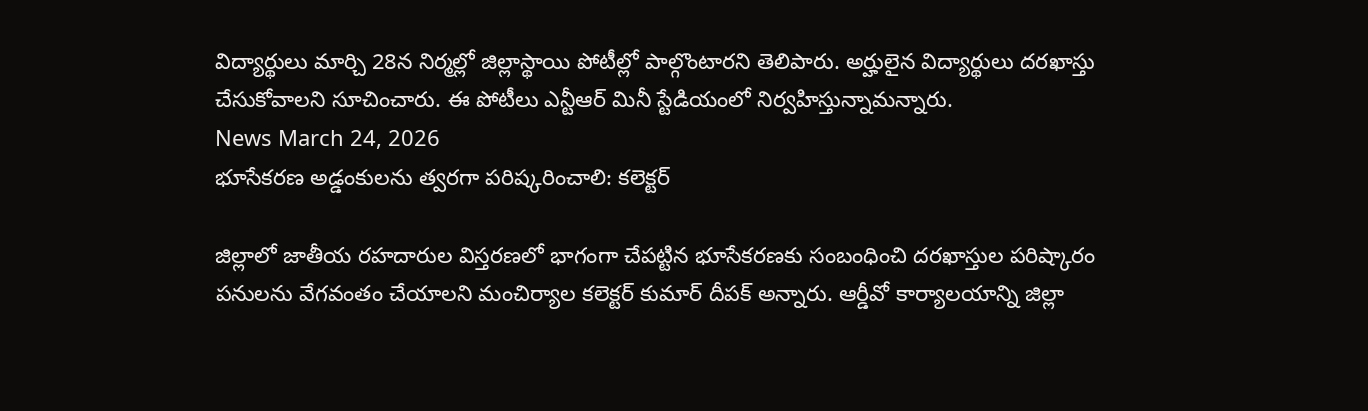విద్యార్థులు మార్చి 28న నిర్మల్లో జిల్లాస్థాయి పోటీల్లో పాల్గొంటారని తెలిపారు. అర్హులైన విద్యార్థులు దరఖాస్తు చేసుకోవాలని సూచించారు. ఈ పోటీలు ఎన్టీఆర్ మినీ స్టేడియంలో నిర్వహిస్తున్నామన్నారు.
News March 24, 2026
భూసేకరణ అడ్డంకులను త్వరగా పరిష్కరించాలి: కలెక్టర్

జిల్లాలో జాతీయ రహదారుల విస్తరణలో భాగంగా చేపట్టిన భూసేకరణకు సంబంధించి దరఖాస్తుల పరిష్కారం పనులను వేగవంతం చేయాలని మంచిర్యాల కలెక్టర్ కుమార్ దీపక్ అన్నారు. ఆర్డీవో కార్యాలయాన్ని జిల్లా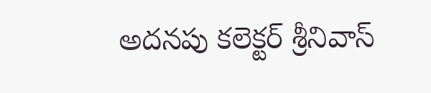అదనపు కలెక్టర్ శ్రీనివాస్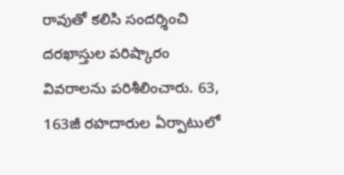రావుతో కలిసి సందర్శించి దరఖాస్తుల పరిష్కారం వివరాలను పరిశీలించారు. 63, 163జీ రహదారుల ఏర్పాటులో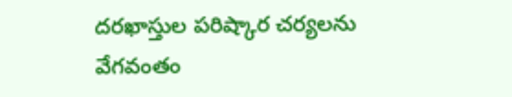దరఖాస్తుల పరిష్కార చర్యలను వేగవంతం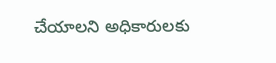చేయాలని అధికారులకు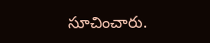సూచించారు.